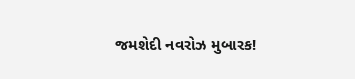જમશેદી નવરોઝ મુબારક!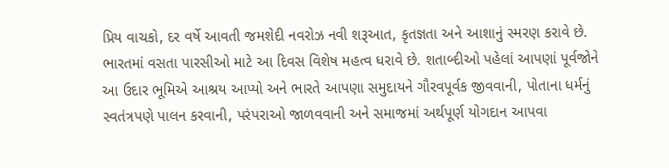પ્રિય વાચકો, દર વર્ષે આવતી જમશેદી નવરોઝ નવી શરૂઆત, કૃતજ્ઞતા અને આશાનું સ્મરણ કરાવે છે. ભારતમાં વસતા પારસીઓ માટે આ દિવસ વિશેષ મહત્વ ધરાવે છે. શતાબ્દીઓ પહેલાં આપણાં પૂર્વજોને આ ઉદાર ભૂમિએ આશ્રય આપ્યો અને ભારતે આપણા સમુદાયને ગૌરવપૂર્વક જીવવાની, પોતાના ધર્મનું સ્વતંત્રપણે પાલન કરવાની, પરંપરાઓ જાળવવાની અને સમાજમાં અર્થપૂર્ણ યોગદાન આપવા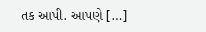તક આપી. આપણે […]